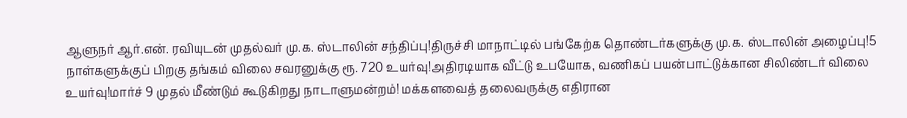ஆளுநர் ஆர்.என். ரவியுடன் முதல்வர் மு.க. ஸ்டாலின் சந்திப்பு!திருச்சி மாநாட்டில் பங்கேற்க தொண்டர்களுக்கு மு.க. ஸ்டாலின் அழைப்பு!5 நாள்களுக்குப் பிறகு தங்கம் விலை சவரனுக்கு ரூ. 720 உயர்வு!அதிரடியாக வீட்டு உபயோக, வணிகப் பயன்பாட்டுக்கான சிலிண்டர் விலை உயர்வு!மார்ச் 9 முதல் மீண்டும் கூடுகிறது நாடாளுமன்றம்! மக்களவைத் தலைவருக்கு எதிரான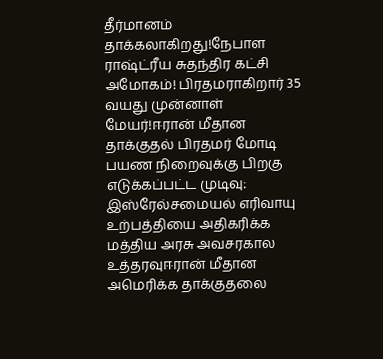தீர்மானம் தாக்கலாகிறது!நேபாள ராஷ்ட்ரீய சுதந்திர கட்சி அமோகம்! பிரதமராகிறார் 35 வயது முன்னாள் மேயர்!ஈரான் மீதான தாக்குதல் பிரதமர் மோடி பயண நிறைவுக்கு பிறகு எடுக்கப்பட்ட முடிவு: இஸ்ரேல்சமையல் எரிவாயு உற்பத்தியை அதிகரிக்க மத்திய அரசு அவசரகால உத்தரவுஈரான் மீதான அமெரிக்க தாக்குதலை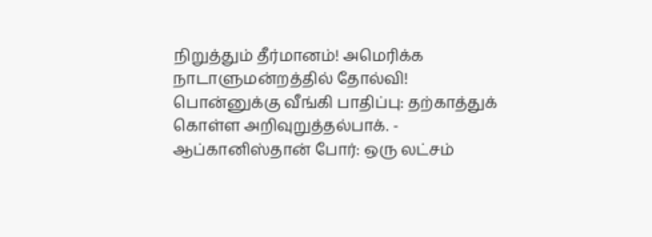நிறுத்தும் தீர்மானம்! அமெரிக்க நாடாளுமன்றத்தில் தோல்வி! பொன்னுக்கு வீங்கி பாதிப்பு: தற்காத்துக் கொள்ள அறிவுறுத்தல்பாக். - ஆப்கானிஸ்தான் போர்: ஒரு லட்சம்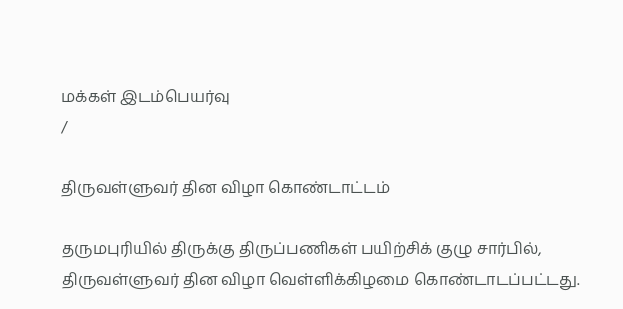மக்கள் இடம்பெயர்வு
/

திருவள்ளுவர் தின விழா கொண்டாட்டம்

தருமபுரியில் திருக்கு திருப்பணிகள் பயிற்சிக் குழு சார்பில், திருவள்ளுவர் தின விழா வெள்ளிக்கிழமை கொண்டாடப்பட்டது.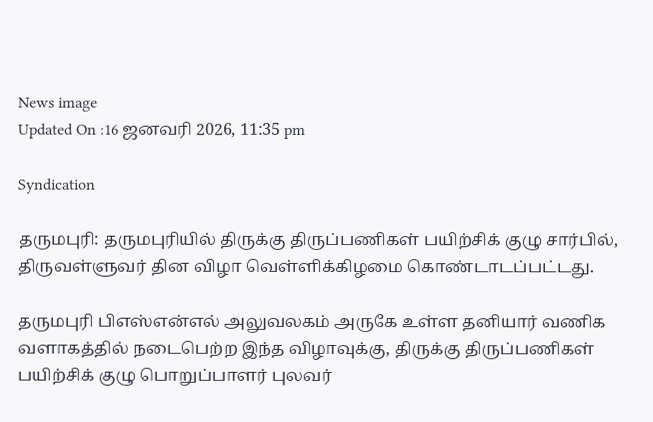News image
Updated On :16 ஜனவரி 2026, 11:35 pm

Syndication

தருமபுரி: தருமபுரியில் திருக்கு திருப்பணிகள் பயிற்சிக் குழு சார்பில், திருவள்ளுவர் தின விழா வெள்ளிக்கிழமை கொண்டாடப்பட்டது.

தருமபுரி பிஎஸ்என்எல் அலுவலகம் அருகே உள்ள தனியார் வணிக வளாகத்தில் நடைபெற்ற இந்த விழாவுக்கு, திருக்கு திருப்பணிகள் பயிற்சிக் குழு பொறுப்பாளர் புலவர்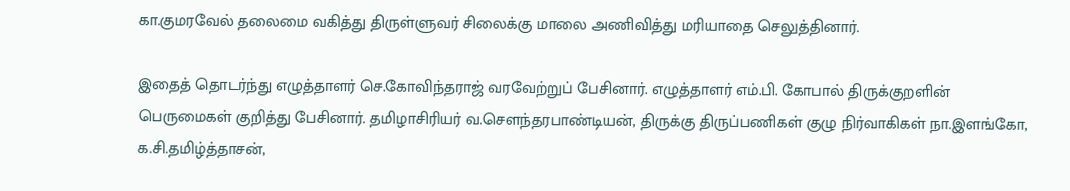கா.குமரவேல் தலைமை வகித்து திருள்ளுவர் சிலைக்கு மாலை அணிவித்து மரியாதை செலுத்தினார்.

இதைத் தொடர்ந்து எழுத்தாளர் செ.கோவிந்தராஜ் வரவேற்றுப் பேசினார். எழுத்தாளர் எம்.பி. கோபால் திருக்குறளின் பெருமைகள் குறித்து பேசினார். தமிழாசிரியர் வ.செளந்தரபாண்டியன், திருக்கு திருப்பணிகள் குழு நிர்வாகிகள் நா.இளங்கோ, க.சி.தமிழ்த்தாசன்,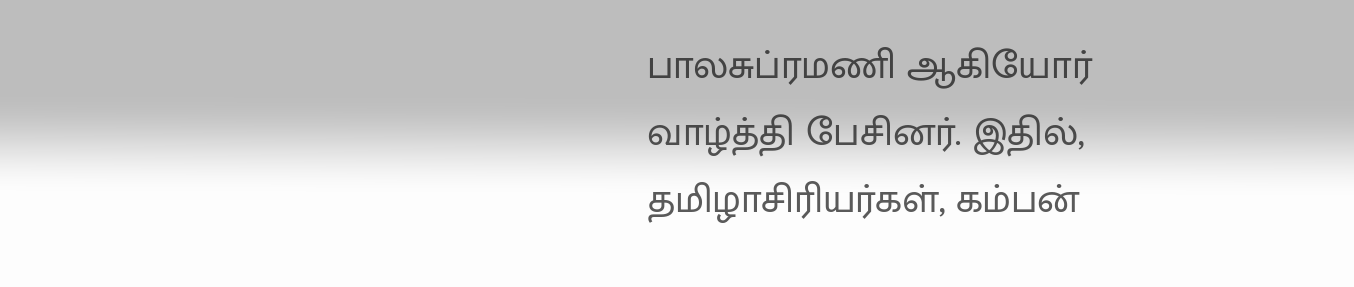பாலசுப்ரமணி ஆகியோர் வாழ்த்தி பேசினர். இதில், தமிழாசிரியர்கள், கம்பன்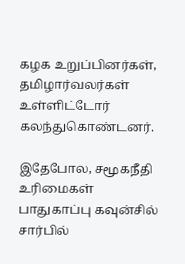கழக உறுப்பினர்கள், தமிழார்வலர்கள் உள்ளிட்டோர் கலந்துகொண்டனர்.

இதேபோல, சமூகநீதி உரிமைகள் பாதுகாப்பு கவுன்சில் சார்பில்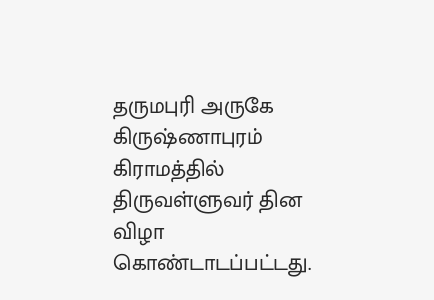தருமபுரி அருகே கிருஷ்ணாபுரம் கிராமத்தில் திருவள்ளுவர் தின விழா கொண்டாடப்பட்டது.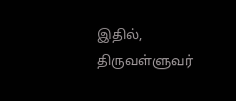இதில், திருவள்ளுவர்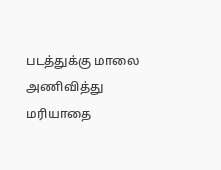படத்துக்கு மாலை அணிவித்து மரியாதை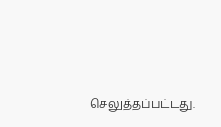செலுத்தப்பட்டது.